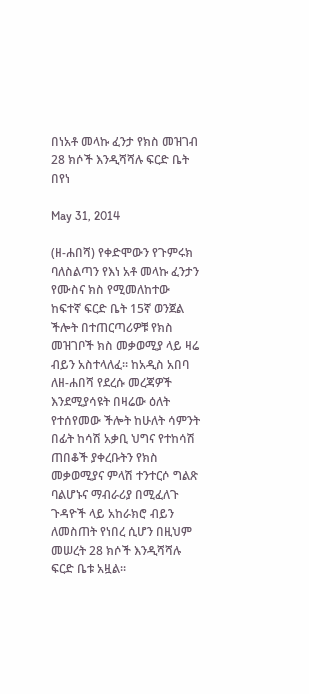በነአቶ መላኩ ፈንታ የክስ መዝገብ 28 ክሶች እንዲሻሻሉ ፍርድ ቤት በየነ

May 31, 2014

(ዘ-ሐበሻ) የቀድሞውን የጉምሩክ ባለስልጣን የእነ አቶ መላኩ ፈንታን የሙስና ክስ የሚመለከተው ከፍተኛ ፍርድ ቤት 15ኛ ወንጀል ችሎት በተጠርጣሪዎቹ የክስ መዝገቦች ክስ መቃወሚያ ላይ ዛሬ ብይን አስተላለፈ። ከአዲስ አበባ ለዘ-ሐበሻ የደረሱ መረጃዎች እንደሚያሳዩት በዛሬው ዕለት የተሰየመው ችሎት ከሁለት ሳምንት በፊት ከሳሽ አቃቢ ህግና የተከሳሽ ጠበቆች ያቀረቡትን የክስ መቃወሚያና ምላሽ ተንተርሶ ግልጽ ባልሆኑና ማብራሪያ በሚፈለጉ ጉዳዮች ላይ አከራክሮ ብይን ለመስጠት የነበረ ሲሆን በዚህም መሠረት 28 ክሶች እንዲሻሻሉ ፍርድ ቤቱ አዟል።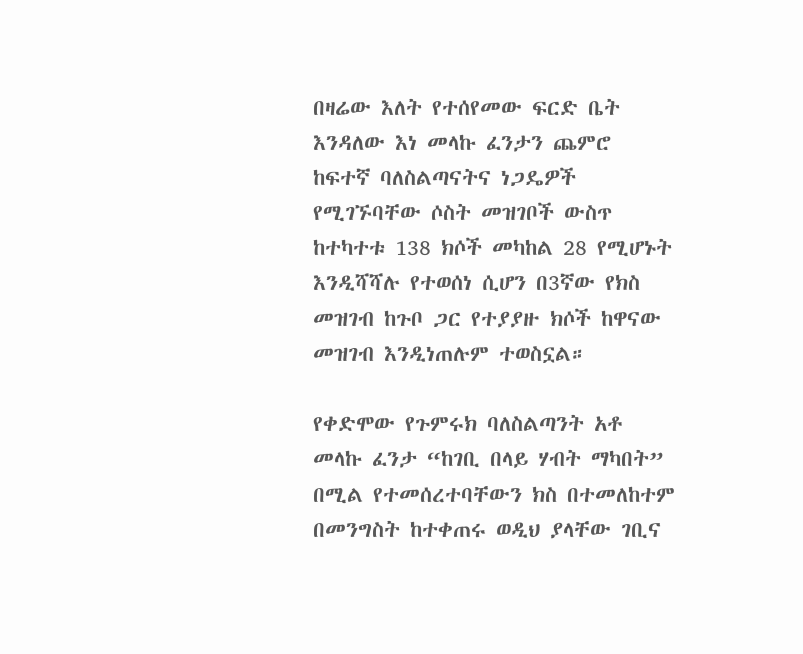በዛሬው እለት የተሰየመው ፍርድ ቤት እንዳለው እነ መላኩ ፈንታን ጨምሮ ከፍተኛ ባለስልጣናትና ነጋዴዎች የሚገኙባቸው ሶስት መዝገቦች ውስጥ ከተካተቱ 138 ክሶች መካከል 28 የሚሆኑት እንዲሻሻሉ የተወሰነ ሲሆን በ3ኛው የክስ መዝገብ ከጉቦ ጋር የተያያዙ ክሶች ከዋናው መዝገብ እንዲነጠሉም ተወስኗል።

የቀድሞው የጉምሩክ ባለስልጣንት አቶ መላኩ ፈንታ “ከገቢ በላይ ሃብት ማካበት” በሚል የተመሰረተባቸውን ክስ በተመለከተም በመንግስት ከተቀጠሩ ወዲህ ያላቸው ገቢና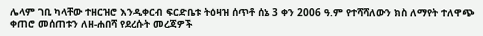ሌላም ገቢ ካላቸው ተዘርዝሮ እንዲቀርብ ፍርድቤቱ ትዕዛዝ ሰጥቶ ሰኔ 3 ቀን 2006 ዓ.ም የተሻሻለውን ክስ ለማየት ተለዋጭ ቀጠሮ መሰጠቱን ለዘ-ሐበሻ የደረሱት መረጃዎች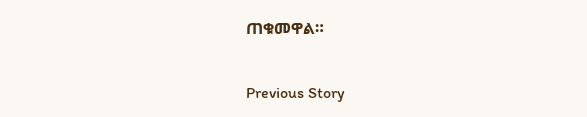ጠቁመዋል።

Previous Story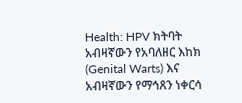Health: HPV ክትባት አብዛኛውን የአባለዘር እከክ (Genital Warts) እና አብዛኛውን የማኅጸን ነቀርሳ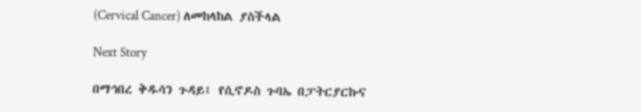(Cervical Cancer) ለመከላከል ያስችላል

Next Story

በማኅበረ ቅዱሳን ጉዳይ፤ የሲኖዶስ ጉባኤ በፓትርያርኩና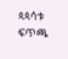ጳጳሳቱ ፍጥጫ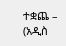ተቋጨ – (አዲስ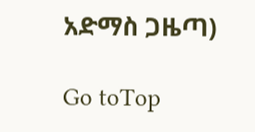አድማስ ጋዜጣ)

Go toTop